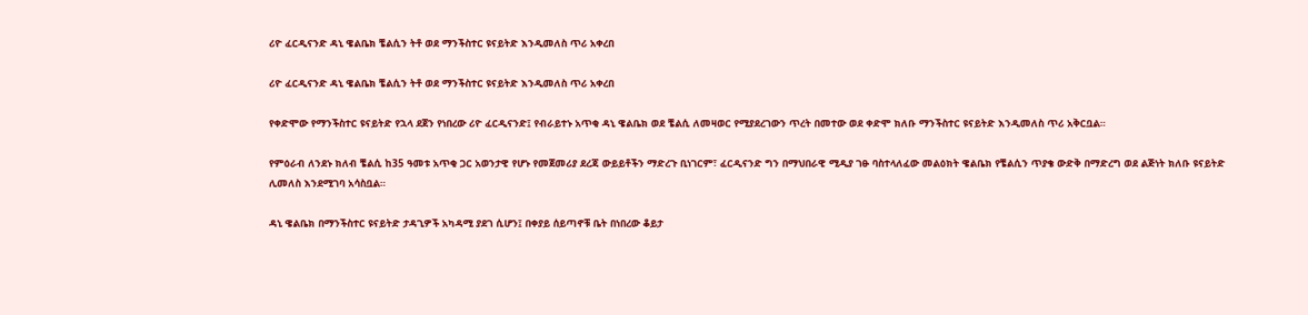ሪዮ ፈርዲናንድ ዳኒ ዌልቤክ ቼልሲን ትቶ ወደ ማንችስተር ዩናይትድ እንዲመለስ ጥሪ አቀረበ

ሪዮ ፈርዲናንድ ዳኒ ዌልቤክ ቼልሲን ትቶ ወደ ማንችስተር ዩናይትድ እንዲመለስ ጥሪ አቀረበ

የቀድሞው የማንችስተር ዩናይትድ የኋላ ደጀን የነበረው ሪዮ ፈርዲናንድ፤ የብራይተኑ አጥቂ ዳኒ ዌልቤክ ወደ ቼልሲ ለመዛወር የሚያደረገውን ጥረት በመተው ወደ ቀድሞ ክለቡ ማንችስተር ዩናይትድ እንዲመለስ ጥሪ አቅርቧል።

የምዕራብ ለንደኑ ክለብ ቼልሲ ከ35 ዓመቱ አጥቂ ጋር አወንታዊ የሆኑ የመጀመሪያ ደረጃ ውይይቶችን ማድረጉ ቢነገርም፣ ፈርዲናንድ ግን በማህበራዊ ሚዲያ ገፁ ባስተላለፈው መልዕክት ዌልቤክ የቼልሲን ጥያቄ ውድቅ በማድረግ ወደ ልጅነት ክለቡ ዩናይትድ ሊመለስ እንደሚገባ አሳስቧል።

ዳኒ ዌልቤክ በማንችስተር ዩናይትድ ታዳጊዎች አካዳሚ ያደገ ሲሆን፤ በቀያይ ሰይጣኖቹ ቤት በነበረው ቆይታ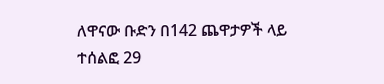ለዋናው ቡድን በ142 ጨዋታዎች ላይ ተሰልፎ 29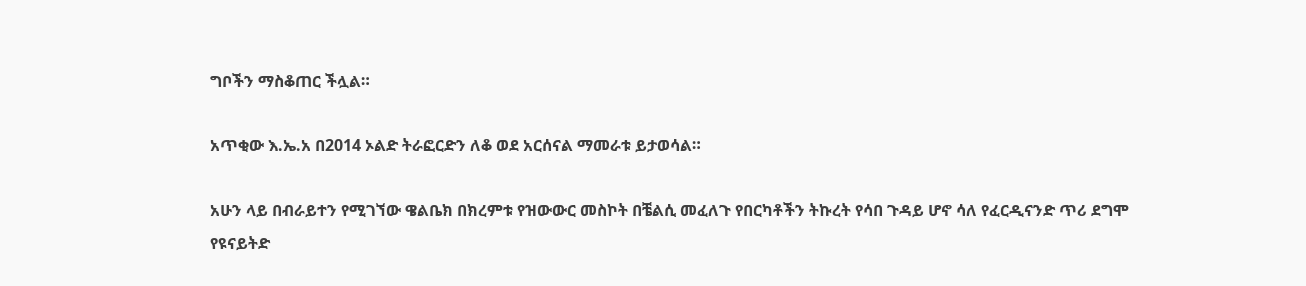ግቦችን ማስቆጠር ችሏል።

አጥቂው እ.ኤ.አ በ2014 ኦልድ ትራፎርድን ለቆ ወደ አርሰናል ማመራቱ ይታወሳል።

አሁን ላይ በብራይተን የሚገኘው ዌልቤክ በክረምቱ የዝውውር መስኮት በቼልሲ መፈለጉ የበርካቶችን ትኩረት የሳበ ጉዳይ ሆኖ ሳለ የፈርዲናንድ ጥሪ ደግሞ የዩናይትድ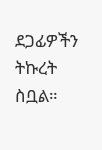ደጋፊዎችን ትኩረት ስቧል።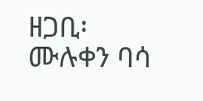ዘጋቢ፡ ሙሉቀን ባሳ